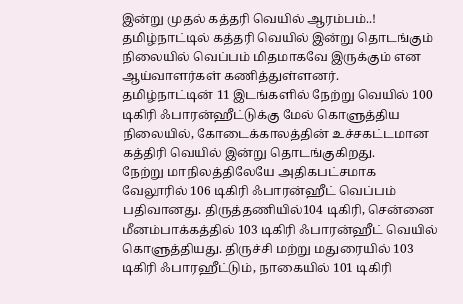இன்று முதல் கத்தரி வெயில் ஆரம்பம்..!
தமிழ்நாட்டில் கத்தரி வெயில் இன்று தொடங்கும் நிலையில் வெப்பம் மிதமாகவே இருக்கும் என ஆய்வாளர்கள் கணித்துள்ளனர்.
தமிழ்நாட்டின் 11 இடங்களில் நேற்று வெயில் 100 டிகிரி ஃபாரன்ஹீட்டுக்கு மேல் கொளுத்திய நிலையில், கோடைக்காலத்தின் உச்சகட்டமான கத்திரி வெயில் இன்று தொடங்குகிறது.
நேற்று மாநிலத்திலேயே அதிகபட்சமாக வேலூரில் 106 டிகிரி ஃபாரன்ஹீட் வெப்பம் பதிவானது. திருத்தணியில்104 டிகிரி, சென்னை மீனம்பாக்கத்தில் 103 டிகிரி ஃபாரன்ஹீட் வெயில் கொளுத்தியது. திருச்சி மற்று மதுரையில் 103 டிகிரி ஃபாரஹீட்டும், நாகையில் 101 டிகிரி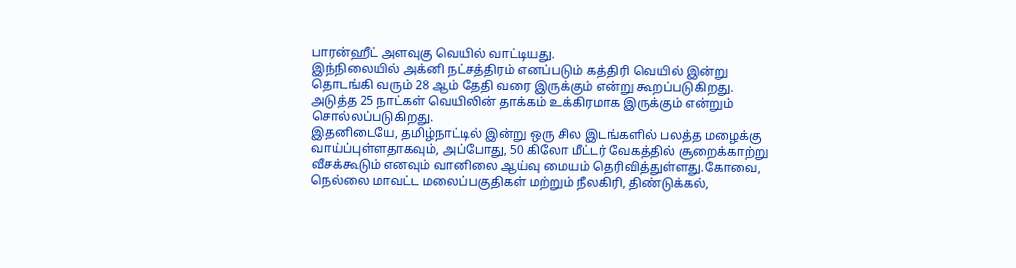பாரன்ஹீட் அளவுகு வெயில் வாட்டியது.
இந்நிலையில் அக்னி நட்சத்திரம் எனப்படும் கத்திரி வெயில் இன்று தொடங்கி வரும் 28 ஆம் தேதி வரை இருக்கும் என்று கூறப்படுகிறது. அடுத்த 25 நாட்கள் வெயிலின் தாக்கம் உக்கிரமாக இருக்கும் என்றும் சொல்லப்படுகிறது.
இதனிடையே, தமிழ்நாட்டில் இன்று ஒரு சில இடங்களில் பலத்த மழைக்கு வாய்ப்புள்ளதாகவும், அப்போது, 50 கிலோ மீட்டர் வேகத்தில் சூறைக்காற்று வீசக்கூடும் எனவும் வானிலை ஆய்வு மையம் தெரிவித்துள்ளது.கோவை, நெல்லை மாவட்ட மலைப்பகுதிகள் மற்றும் நீலகிரி, திண்டுக்கல்,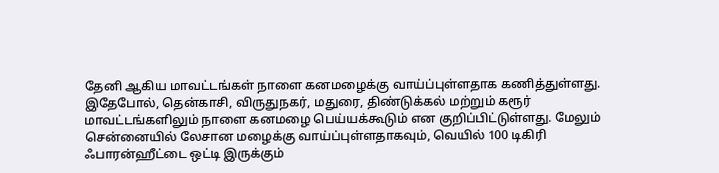தேனி ஆகிய மாவட்டங்கள் நாளை கனமழைக்கு வாய்ப்புள்ளதாக கணித்துள்ளது.
இதேபோல், தென்காசி, விருதுநகர், மதுரை, திண்டுக்கல் மற்றும் கரூர் மாவட்டங்களிலும் நாளை கனமழை பெய்யக்கூடும் என குறிப்பிட்டுள்ளது. மேலும் சென்னையில் லேசான மழைக்கு வாய்ப்புள்ளதாகவும், வெயில் 100 டிகிரி ஃபாரன்ஹீட்டை ஒட்டி இருக்கும்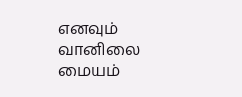எனவும் வானிலை மையம்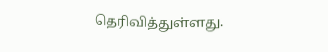தெரிவித்துள்ளது.